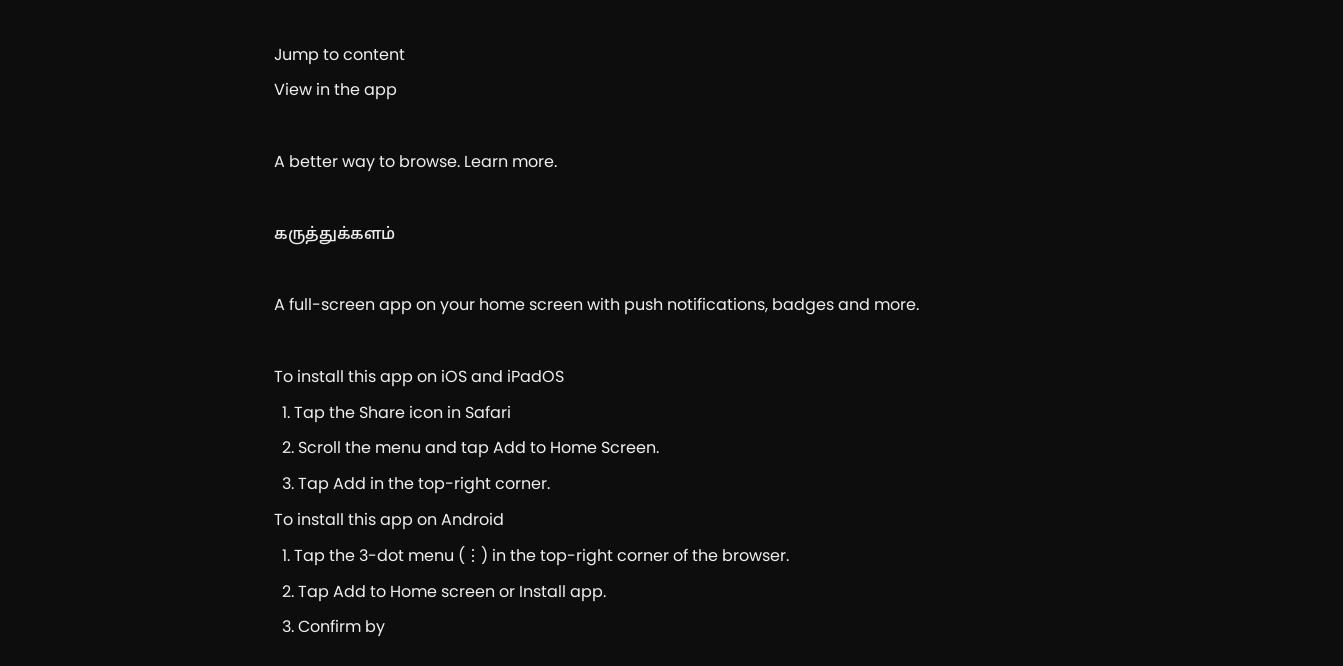Jump to content
View in the app

A better way to browse. Learn more.

கருத்துக்களம்

A full-screen app on your home screen with push notifications, badges and more.

To install this app on iOS and iPadOS
  1. Tap the Share icon in Safari
  2. Scroll the menu and tap Add to Home Screen.
  3. Tap Add in the top-right corner.
To install this app on Android
  1. Tap the 3-dot menu (⋮) in the top-right corner of the browser.
  2. Tap Add to Home screen or Install app.
  3. Confirm by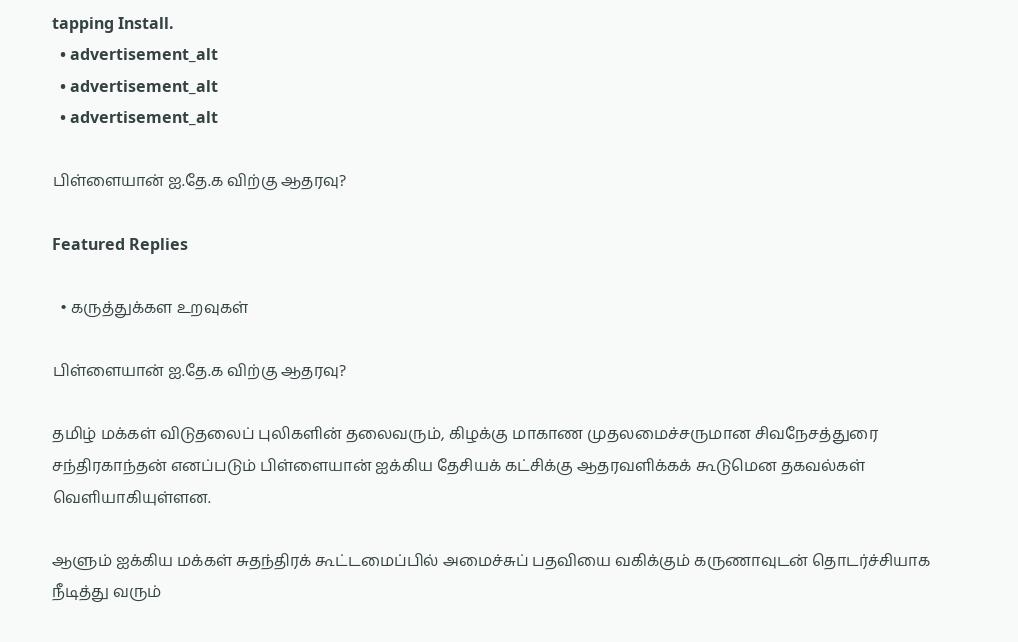tapping Install.
  • advertisement_alt
  • advertisement_alt
  • advertisement_alt

பிள்ளையான் ஐ.தே.க விற்கு ஆதரவு?

Featured Replies

  • கருத்துக்கள உறவுகள்

பிள்ளையான் ஐ.தே.க விற்கு ஆதரவு?

தமிழ் மக்கள் விடுதலைப் புலிகளின் தலைவரும், கிழக்கு மாகாண முதலமைச்சருமான சிவநேசத்துரை சந்திரகாந்தன் எனப்படும் பிள்ளையான் ஐக்கிய தேசியக் கட்சிக்கு ஆதரவளிக்கக் கூடுமென தகவல்கள் வெளியாகியுள்ளன.

ஆளும் ஐக்கிய மக்கள் சுதந்திரக் கூட்டமைப்பில் அமைச்சுப் பதவியை வகிக்கும் கருணாவுடன் தொடர்ச்சியாக நீடித்து வரும்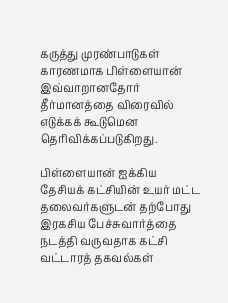கருத்து முரண்பாடுகள் காரணமாக பிள்ளையான் இவ்வாறானதோர் தீர்மானத்தை விரைவில் எடுக்கக் கூடுமென தெரிவிக்கப்படுகிறது.

பிள்ளையான் ஐக்கிய தேசியக் கட்சியின் உயர் மட்ட தலைவர்களுடன் தற்போது இரகசிய பேச்சுவார்த்தை நடத்தி வருவதாக கட்சி வட்டாரத் தகவல்கள்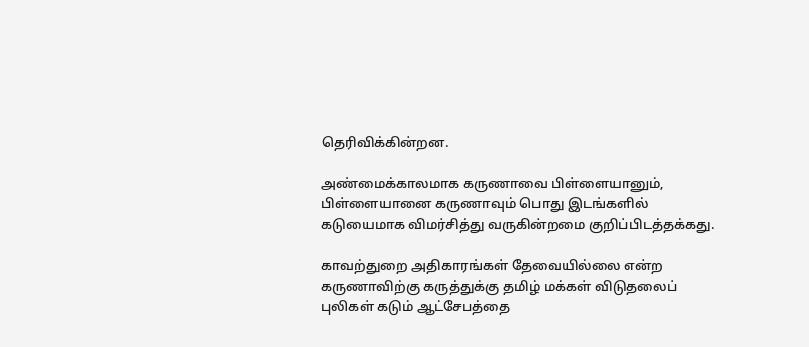தெரிவிக்கின்றன.

அண்மைக்காலமாக கருணாவை பிள்ளையானும், பிள்ளையானை கருணாவும் பொது இடங்களில் கடுயைமாக விமர்சித்து வருகின்றமை குறிப்பிடத்தக்கது.

காவற்துறை அதிகாரங்கள் தேவையில்லை என்ற கருணாவிற்கு கருத்துக்கு தமிழ் மக்கள் விடுதலைப் புலிகள் கடும் ஆட்சேபத்தை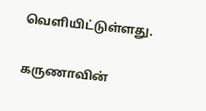வெளியிட்டுள்ளது.

கருணாவின்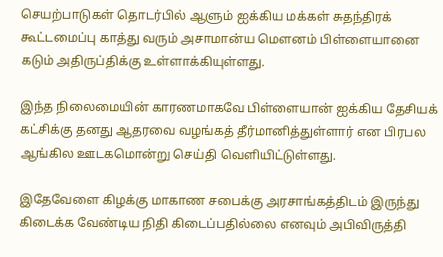செயற்பாடுகள் தொடர்பில் ஆளும் ஐக்கிய மக்கள் சுதந்திரக் கூட்டமைப்பு காத்து வரும் அசாமான்ய மௌனம் பிள்ளையானை கடும் அதிருப்திக்கு உள்ளாக்கியுள்ளது.

இந்த நிலைமையின் காரணமாகவே பிள்ளையான் ஐக்கிய தேசியக் கட்சிக்கு தனது ஆதரவை வழங்கத் தீர்மானித்துள்ளார் என பிரபல ஆங்கில ஊடகமொன்று செய்தி வெளியிட்டுள்ளது.

இதேவேளை கிழக்கு மாகாண சபைக்கு அரசாங்கத்திடம் இருந்து கிடைக்க வேண்டிய நிதி கிடைப்பதில்லை எனவும் அபிவிருத்தி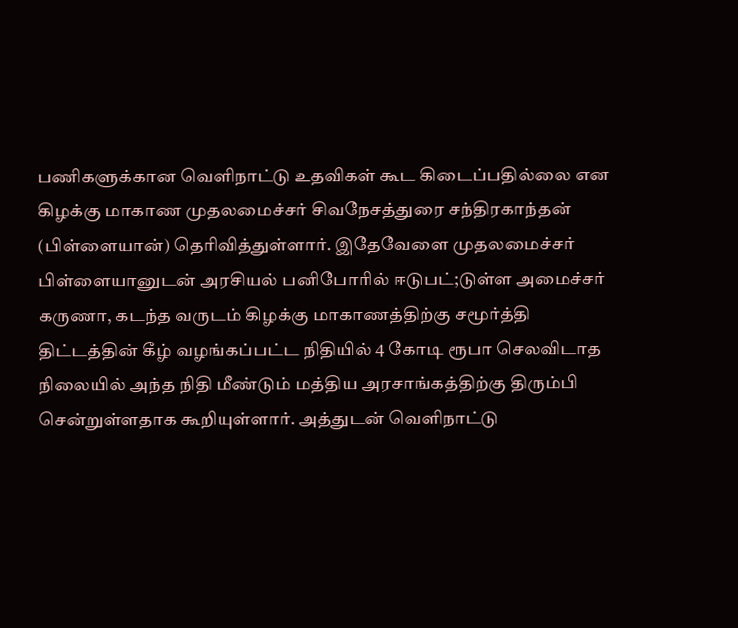பணிகளுக்கான வெளிநாட்டு உதவிகள் கூட கிடைப்பதில்லை என கிழக்கு மாகாண முதலமைச்சர் சிவநேசத்துரை சந்திரகாந்தன் (பிள்ளையான்) தெரிவித்துள்ளார். இதேவேளை முதலமைச்சர் பிள்ளையானுடன் அரசியல் பனிபோரில் ஈடுபட்;டுள்ள அமைச்சர் கருணா, கடந்த வருடம் கிழக்கு மாகாணத்திற்கு சமூர்த்தி திட்டத்தின் கீழ் வழங்கப்பட்ட நிதியில் 4 கோடி ரூபா செலவிடாத நிலையில் அந்த நிதி மீண்டும் மத்திய அரசாங்கத்திற்கு திரும்பி சென்றுள்ளதாக கூறியுள்ளார். அத்துடன் வெளிநாட்டு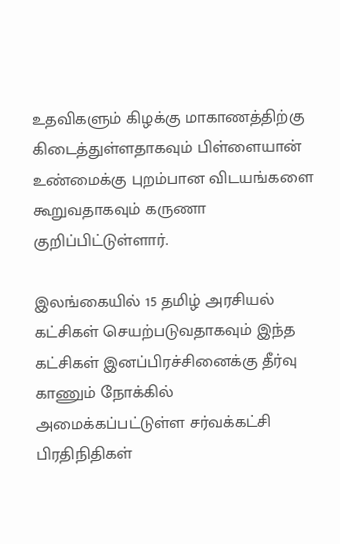உதவிகளும் கிழக்கு மாகாணத்திற்கு கிடைத்துள்ளதாகவும் பிள்ளையான் உண்மைக்கு புறம்பான விடயங்களை கூறுவதாகவும் கருணா குறிப்பிட்டுள்ளார்.

இலங்கையில் 15 தமிழ் அரசியல் கட்சிகள் செயற்படுவதாகவும் இந்த கட்சிகள் இனப்பிரச்சினைக்கு தீர்வு காணும் நோக்கில் அமைக்கப்பட்டுள்ள சர்வக்கட்சி பிரதிநிதிகள்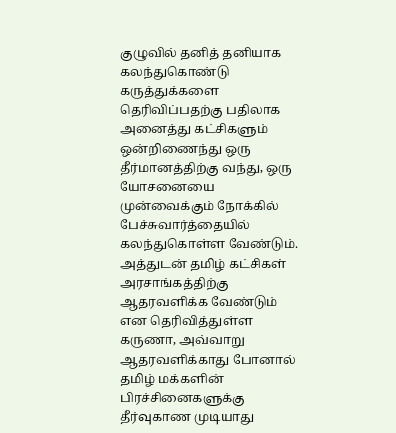குழுவில் தனித் தனியாக கலந்துகொண்டு கருத்துக்களை தெரிவிப்பதற்கு பதிலாக அனைத்து கட்சிகளும் ஒன்றிணைந்து ஒரு தீர்மானத்திற்கு வந்து, ஒரு யோசனையை முன்வைக்கும் நோக்கில் பேச்சுவார்த்தையில் கலந்துகொள்ள வேண்டும். அத்துடன் தமிழ் கட்சிகள் அரசாங்கத்திற்கு ஆதரவளிக்க வேண்டும் என தெரிவித்துள்ள கருணா, அவ்வாறு ஆதரவளிக்காது போனால் தமிழ் மக்களின் பிரச்சினைகளுக்கு தீர்வுகாண முடியாது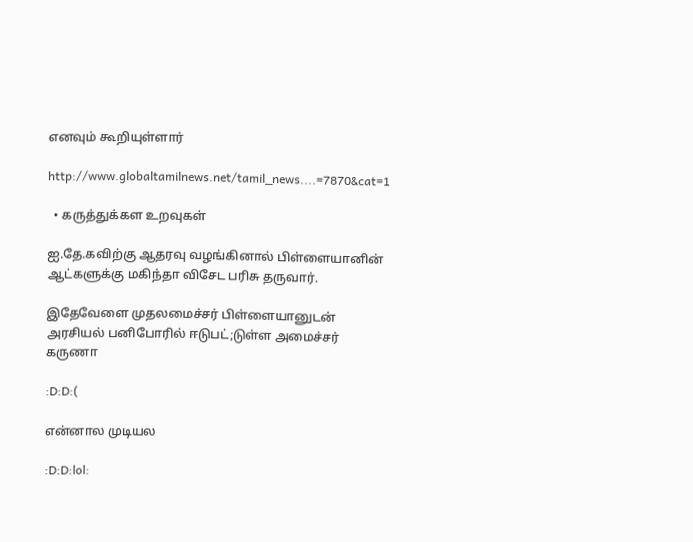எனவும் கூறியுள்ளார்

http://www.globaltamilnews.net/tamil_news....=7870&cat=1

  • கருத்துக்கள உறவுகள்

ஐ.தே.கவிற்கு ஆதரவு வழங்கினால் பிள்ளையானின் ஆட்களுக்கு மகிந்தா விசேட பரிசு தருவார்.

இதேவேளை முதலமைச்சர் பிள்ளையானுடன் அரசியல் பனிபோரில் ஈடுபட்;டுள்ள அமைச்சர் கருணா

:D:D:(

என்னால முடியல

:D:D:lol: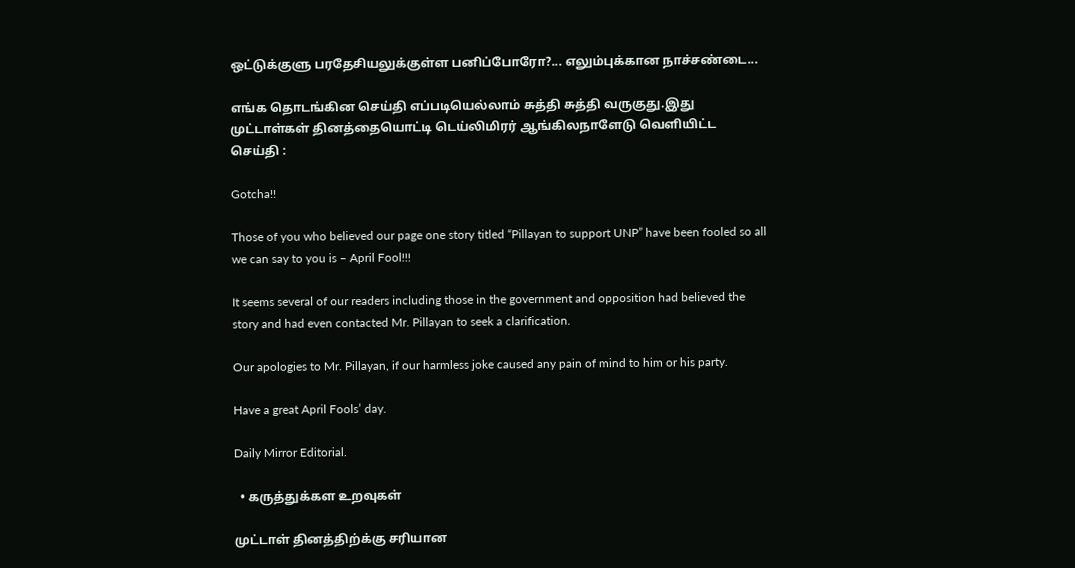ஒட்டுக்குளு பரதேசியலுக்குள்ள பனிப்போரோ?... எலும்புக்கான நாச்சண்டை...

எங்க தொடங்கின செய்தி எப்படியெல்லாம் சுத்தி சுத்தி வருகுது.இது முட்டாள்கள் தினத்தையொட்டி டெய்லிமிரர் ஆங்கிலநாளேடு வெளியிட்ட செய்தி :

Gotcha!!

Those of you who believed our page one story titled “Pillayan to support UNP” have been fooled so all we can say to you is – April Fool!!!

It seems several of our readers including those in the government and opposition had believed the story and had even contacted Mr. Pillayan to seek a clarification.

Our apologies to Mr. Pillayan, if our harmless joke caused any pain of mind to him or his party.

Have a great April Fools’ day.

Daily Mirror Editorial.

  • கருத்துக்கள உறவுகள்

முட்டாள் தினத்திற்க்கு சரியான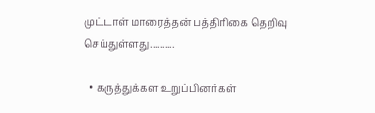முட்டாள் மாரைத்தன் பத்திரிகை தெறிவு செய்துள்ளது..........

  • கருத்துக்கள உறுப்பினர்கள்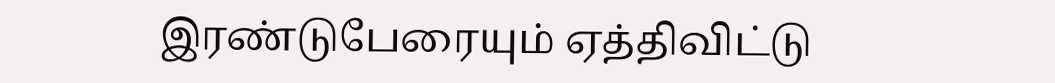இரண்டுபேரையும் ஏத்திவிட்டு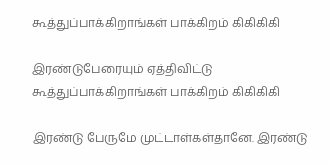கூத்துப்பாக்கிறாங்கள் பாக்கிறம் கிகிகிகி

இரண்டுபேரையும் ஏத்திவிட்டு கூத்துப்பாக்கிறாங்கள் பாக்கிறம் கிகிகிகி

இரண்டு பேருமே முட்டாள்கள்தானே. இரண்டு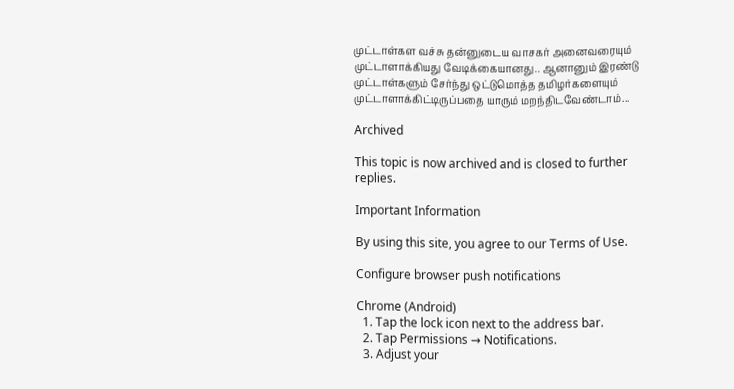முட்டாள்கள வச்சு தன்னுடைய வாசகர் அனைவரையும் முட்டாளாக்கியது வேடிக்கையானது.. ஆனானும் இரண்டு முட்டாள்களும் சேர்ந்து ஒட்டுமொத்த தமிழர்களையும் முட்டாளாக்கிட்டிருப்பதை யாரும் மறந்திடவேண்டாம்...

Archived

This topic is now archived and is closed to further replies.

Important Information

By using this site, you agree to our Terms of Use.

Configure browser push notifications

Chrome (Android)
  1. Tap the lock icon next to the address bar.
  2. Tap Permissions → Notifications.
  3. Adjust your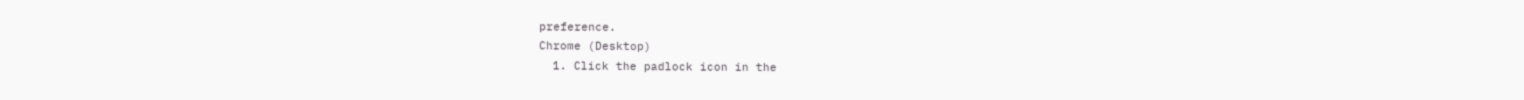preference.
Chrome (Desktop)
  1. Click the padlock icon in the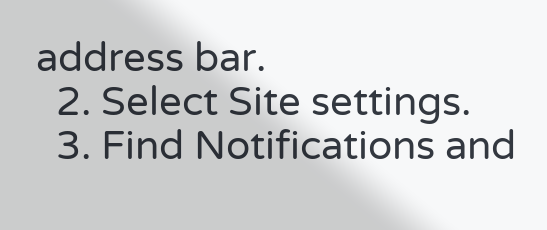address bar.
  2. Select Site settings.
  3. Find Notifications and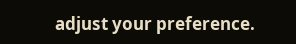adjust your preference.